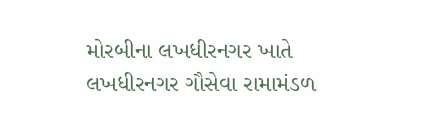મોરબીના લખધીરનગર ખાતે લખધીરનગર ગૌસેવા રામામંડળ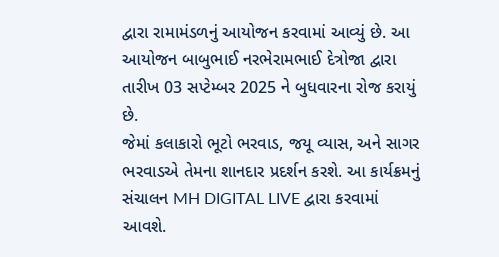દ્વારા રામામંડળનું આયોજન કરવામાં આવ્યું છે. આ આયોજન બાબુભાઈ નરભેરામભાઈ દેત્રોજા દ્વારા તારીખ 03 સપ્ટેમ્બર 2025 ને બુધવારના રોજ કરાયું છે.
જેમાં કલાકારો ભૂટો ભરવાડ, જયૂ વ્યાસ, અને સાગર ભરવાડએ તેમના શાનદાર પ્રદર્શન કરશે. આ કાર્યક્રમનું સંચાલન MH DIGITAL LIVE દ્વારા કરવામાં આવશે.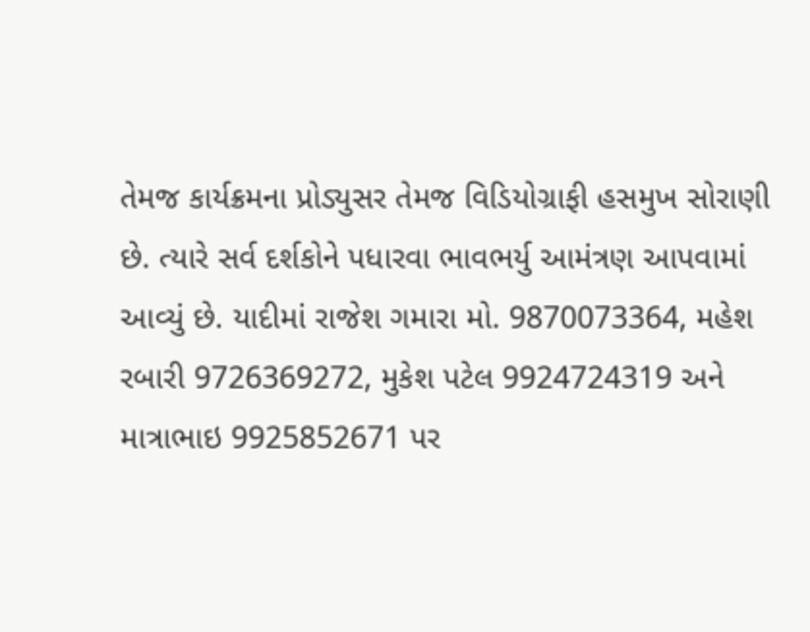તેમજ કાર્યક્રમના પ્રોડ્યુસર તેમજ વિડિયોગ્રાફી હસમુખ સોરાણી છે. ત્યારે સર્વ દર્શકોને પધારવા ભાવભર્યુ આમંત્રણ આપવામાં આવ્યું છે. યાદીમાં રાજેશ ગમારા મો. 9870073364, મહેશ રબારી 9726369272, મુકેશ પટેલ 9924724319 અને માત્રાભાઇ 9925852671 પર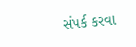સંપર્ક કરવા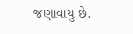જણાવાયુ છે.